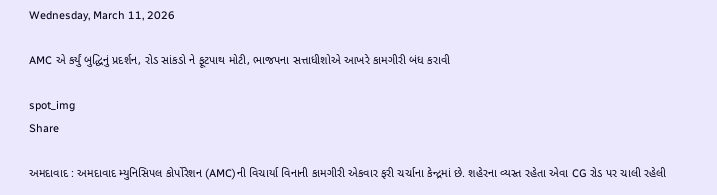Wednesday, March 11, 2026

AMC એ કર્યું બુદ્ધિનું પ્રદર્શન, રોડ સાંકડો ને ફૂટપાથ મોટી, ભાજપના સત્તાધીશોએ આખરે કામગીરી બંધ કરાવી

spot_img
Share

અમદાવાદ : અમદાવાદ મ્યુનિસિપલ કોર્પોરેશન (AMC)ની વિચાર્યા વિનાની કામગીરી એકવાર ફરી ચર્ચાના કેન્દ્રમાં છે. શહેરના વ્યસ્ત રહેતા એવા CG રોડ પર ચાલી રહેલી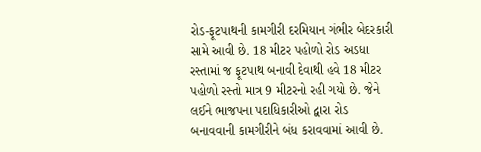રોડ-ફૂટપાથની કામગીરી દરમિયાન ગંભીર બેદરકારી સામે આવી છે. 18 મીટર પહોળો રોડ અડધા રસ્તામાં જ ફૂટપાથ બનાવી દેવાથી હવે 18 મીટર પહોળો રસ્તો માત્ર 9 મીટરનો રહી ગયો છે. જેને લઈને ભાજપના પદાધિકારીઓ દ્વારા રોડ બનાવવાની કામગીરીને બંધ કરાવવામાં આવી છે.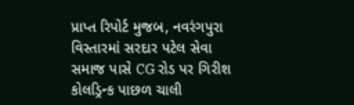પ્રાપ્ત રિપોર્ટ મુજબ, નવરંગપુરા વિસ્તારમાં સરદાર પટેલ સેવા સમાજ પાસે CG રોડ પર ગિરીશ કોલડ્રિન્ક પાછળ ચાલી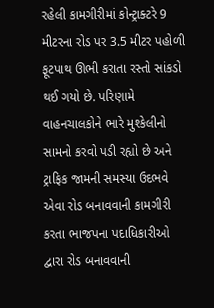રહેલી કામગીરીમાં કોન્ટ્રાક્ટરે 9 મીટરના રોડ પર 3.5 મીટર પહોળી ફૂટપાથ ઊભી કરાતા રસ્તો સાંકડો થઈ ગયો છે. પરિણામે વાહનચાલકોને ભારે મુશ્કેલીનો સામનો કરવો પડી રહ્યો છે અને ટ્રાફિક જામની સમસ્યા ઉદભવે એવા રોડ બનાવવાની કામગીરી કરતા ભાજપના પદાધિકારીઓ દ્વારા રોડ બનાવવાની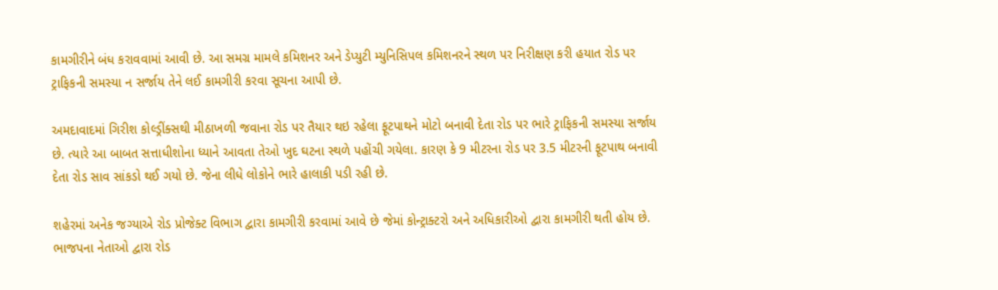કામગીરીને બંધ કરાવવામાં આવી છે. આ સમગ્ર મામલે કમિશનર અને ડેપ્યુટી મ્યુનિસિપલ કમિશનરને સ્થળ પર નિરીક્ષણ કરી હયાત રોડ પર ટ્રાફિકની સમસ્યા ન સર્જાય તેને લઈ કામગીરી કરવા સૂચના આપી છે.

અમદાવાદમાં ગિરીશ કોલ્ડ્રીંક્સથી મીઠાખળી જવાના રોડ પર તૈયાર થઇ રહેલા ફૂટપાથને મોટો બનાવી દેતા રોડ પર ભારે ટ્રાફિકની સમસ્યા સર્જાય છે. ત્યારે આ બાબત સત્તાધીશોના ધ્યાને આવતા તેઓ ખુદ ઘટના સ્થળે પહોંચી ગયેલા. કારણ કે 9 મીટરના રોડ પર 3.5 મીટરની ફૂટપાથ બનાવી દેતા રોડ સાવ સાંકડો થઈ ગયો છે. જેના લીધે લોકોને ભારે હાલાકી પડી રહી છે.

શહેરમાં અનેક જગ્યાએ રોડ પ્રોજેક્ટ વિભાગ દ્વારા કામગીરી કરવામાં આવે છે જેમાં કોન્ટ્રાક્ટરો અને અધિકારીઓ દ્વારા કામગીરી થતી હોય છે. ભાજપના નેતાઓ દ્વારા રોડ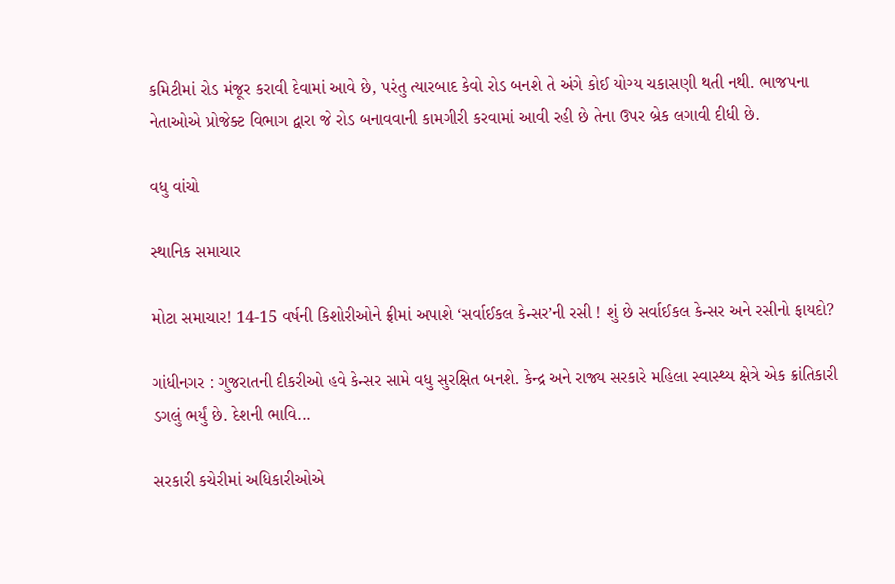કમિટીમાં રોડ મંજૂર કરાવી દેવામાં આવે છે, પરંતુ ત્યારબાદ કેવો રોડ બનશે તે અંગે કોઈ યોગ્ય ચકાસણી થતી નથી. ભાજપના નેતાઓએ પ્રોજેક્ટ વિભાગ દ્વારા જે રોડ બનાવવાની કામગીરી કરવામાં આવી રહી છે તેના ઉપર બ્રેક લગાવી દીધી છે.

વધુ વાંચો

સ્થાનિક સમાચાર

મોટા સમાચાર! 14-15 વર્ષની કિશોરીઓને ફ્રીમાં અપાશે ‘સર્વાઈકલ કેન્સર’ની રસી ! શું છે સર્વાઈકલ કેન્સર અને રસીનો ફાયદો?

ગાંધીનગર : ગુજરાતની દીકરીઓ હવે કેન્સર સામે વધુ સુરક્ષિત બનશે. કેન્દ્ર અને રાજ્ય સરકારે મહિલા સ્વાસ્થ્ય ક્ષેત્રે એક ક્રાંતિકારી ડગલું ભર્યું છે. દેશની ભાવિ...

સરકારી કચેરીમાં અધિકારીઓએ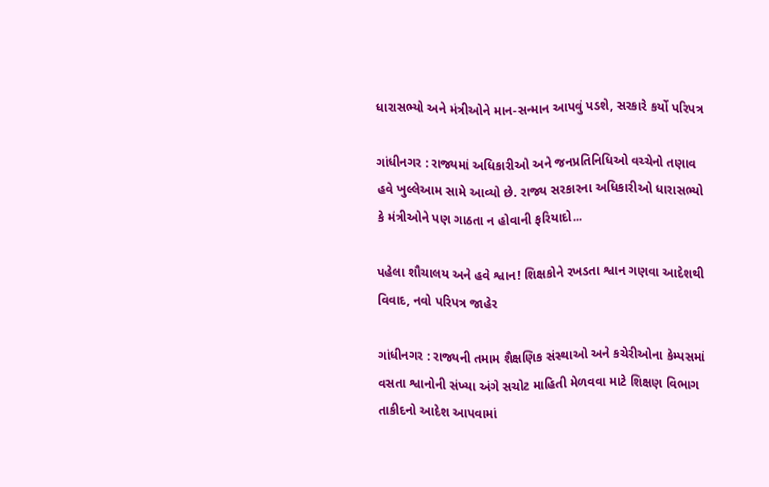ધારાસભ્યો અને મંત્રીઓને માન-સન્માન આપવું પડશે, સરકારે કર્યો પરિપત્ર

ગાંધીનગર : રાજ્યમાં અધિકારીઓ અને જનપ્રતિનિધિઓ વચ્ચેનો તણાવ હવે ખુલ્લેઆમ સામે આવ્યો છે. રાજ્ય સરકારના અધિકારીઓ ધારાસભ્યો કે મંત્રીઓને પણ ગાઠતા ન હોવાની ફરિયાદો...

પહેલા શૌચાલય અને હવે શ્વાન! શિક્ષકોને રખડતા શ્વાન ગણવા આદેશથી વિવાદ, નવો પરિપત્ર જાહેર

ગાંધીનગર : રાજ્યની તમામ શૈક્ષણિક સંસ્થાઓ અને કચેરીઓના કેમ્પસમાં વસતા શ્વાનોની સંખ્યા અંગે સચોટ માહિતી મેળવવા માટે શિક્ષણ વિભાગ તાકીદનો આદેશ આપવામાં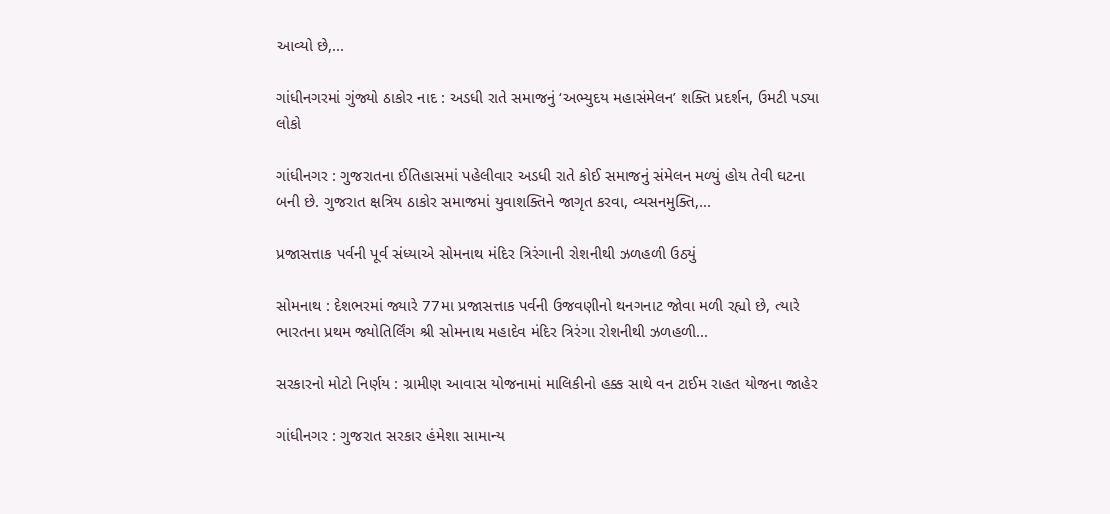આવ્યો છે,...

ગાંધીનગરમાં ગુંજ્યો ઠાકોર નાદ : અડધી રાતે સમાજનું ‘અભ્યુદય મહાસંમેલન’ શક્તિ પ્રદર્શન, ઉમટી પડ્યા લોકો

ગાંધીનગર : ગુજરાતના ઈતિહાસમાં પહેલીવાર અડધી રાતે કોઈ સમાજનું સંમેલન મળ્યું હોય તેવી ઘટના બની છે. ગુજરાત ક્ષત્રિય ઠાકોર સમાજમાં યુવાશક્તિને જાગૃત કરવા, વ્યસનમુક્તિ,...

પ્રજાસત્તાક પર્વની પૂર્વ સંધ્યાએ સોમનાથ મંદિર ત્રિરંગાની રોશનીથી ઝળહળી ઉઠ્યું

સોમનાથ : દેશભરમાં જ્યારે 77મા પ્રજાસત્તાક પર્વની ઉજવણીનો થનગનાટ જોવા મળી રહ્યો છે, ત્યારે ભારતના પ્રથમ જ્યોતિર્લિંગ શ્રી સોમનાથ મહાદેવ મંદિર ત્રિરંગા રોશનીથી ઝળહળી...

સરકારનો મોટો નિર્ણય : ગ્રામીણ આવાસ યોજનામાં માલિકીનો હક્ક સાથે વન ટાઈમ રાહત યોજના જાહેર

ગાંધીનગર : ગુજરાત સરકાર હંમેશા સામાન્ય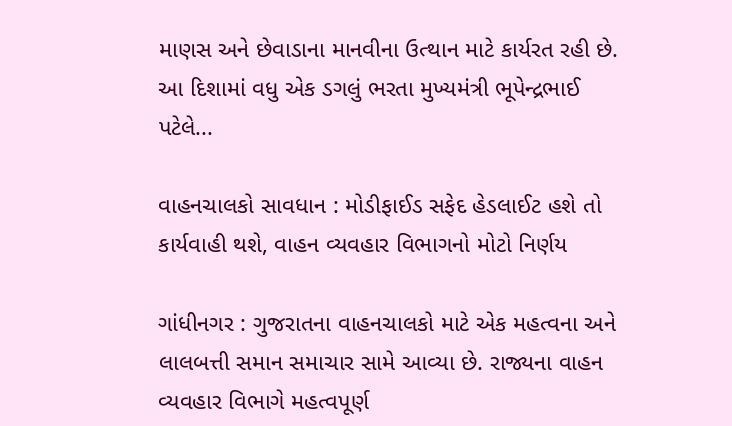માણસ અને છેવાડાના માનવીના ઉત્થાન માટે કાર્યરત રહી છે. આ દિશામાં વધુ એક ડગલું ભરતા મુખ્યમંત્રી ભૂપેન્દ્રભાઈ પટેલે...

વાહનચાલકો સાવધાન : મોડીફાઈડ સફેદ હેડલાઈટ હશે તો કાર્યવાહી થશે, વાહન વ્યવહાર વિભાગનો મોટો નિર્ણય

ગાંધીનગર : ગુજરાતના વાહનચાલકો માટે એક મહત્વના અને લાલબત્તી સમાન સમાચાર સામે આવ્યા છે. રાજ્યના વાહન વ્યવહાર વિભાગે મહત્વપૂર્ણ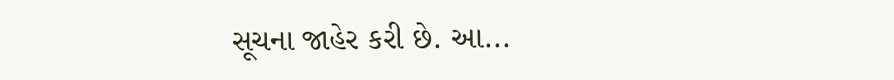સૂચના જાહેર કરી છે. આ...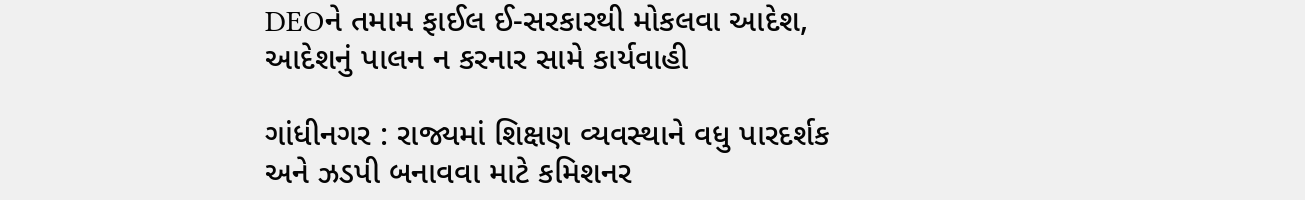DEOને તમામ ફાઈલ ઈ-સરકારથી મોકલવા આદેશ, આદેશનું પાલન ન કરનાર સામે કાર્યવાહી

ગાંધીનગર : રાજ્યમાં શિક્ષણ વ્યવસ્થાને વધુ પારદર્શક અને ઝડપી બનાવવા માટે કમિશનર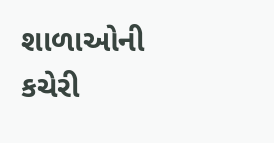શાળાઓની કચેરી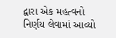દ્વારા એક મહત્વનો નિર્ણય લેવામાં આવ્યો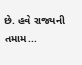છે. હવે રાજ્યની તમામ...